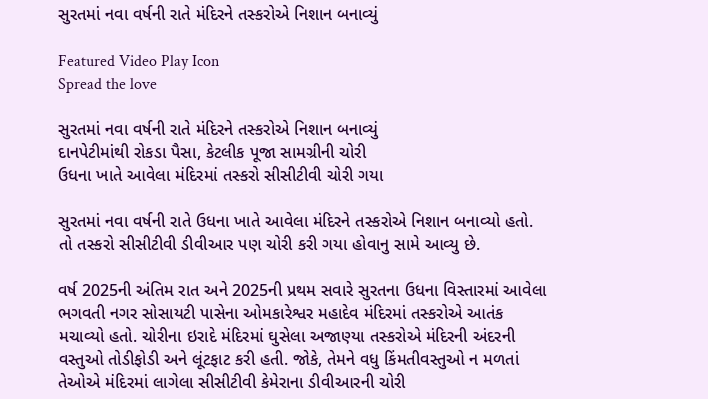સુરતમાં નવા વર્ષની રાતે મંદિરને તસ્કરોએ નિશાન બનાવ્યું

Featured Video Play Icon
Spread the love

સુરતમાં નવા વર્ષની રાતે મંદિરને તસ્કરોએ નિશાન બનાવ્યું
દાનપેટીમાંથી રોકડા પૈસા, કેટલીક પૂજા સામગ્રીની ચોરી
ઉધના ખાતે આવેલા મંદિરમાં તસ્કરો સીસીટીવી ચોરી ગયા

સુરતમાં નવા વર્ષની રાતે ઉધના ખાતે આવેલા મંદિરને તસ્કરોએ નિશાન બનાવ્યો હતો. તો તસ્કરો સીસીટીવી ડીવીઆર પણ ચોરી કરી ગયા હોવાનુ સામે આવ્યુ છે.

વર્ષ 2025ની અંતિમ રાત અને 2025ની પ્રથમ સવારે સુરતના ઉધના વિસ્તારમાં આવેલા ભગવતી નગર સોસાયટી પાસેના ઓમકારેશ્વર મહાદેવ મંદિરમાં તસ્કરોએ આતંક મચાવ્યો હતો. ચોરીના ઇરાદે મંદિરમાં ઘુસેલા અજાણ્યા તસ્કરોએ મંદિરની અંદરની વસ્તુઓ તોડીફોડી અને લૂંટફાટ કરી હતી. જોકે, તેમને વધુ કિંમતીવસ્તુઓ ન મળતાં તેઓએ મંદિરમાં લાગેલા સીસીટીવી કેમેરાના ડીવીઆરની ચોરી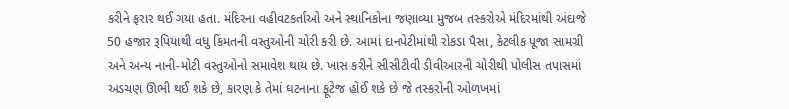કરીને ફરાર થઈ ગયા હતા. મંદિરના વહીવટકર્તાઓ અને સ્થાનિકોના જણાવ્યા મુજબ તસ્કરોએ મંદિરમાંથી અંદાજે 50 હજાર રૂપિયાથી વધુ કિંમતની વસ્તુઓની ચોરી કરી છે. આમાં દાનપેટીમાંથી રોકડા પૈસા, કેટલીક પૂજા સામગ્રી અને અન્ય નાની-મોટી વસ્તુઓનો સમાવેશ થાય છે. ખાસ કરીને સીસીટીવી ડીવીઆરની ચોરીથી પોલીસ તપાસમાં અડચણ ઊભી થઈ શકે છે, કારણ કે તેમાં ઘટનાના ફૂટેજ હોઈ શકે છે જે તસ્કરોની ઓળખમાં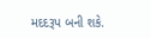મદદરૂપ બની શકે.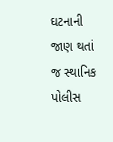ઘટનાની જાણ થતાં જ સ્થાનિક પોલીસ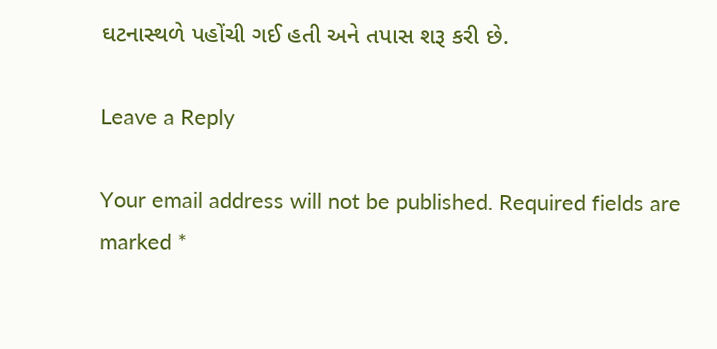ઘટનાસ્થળે પહોંચી ગઈ હતી અને તપાસ શરૂ કરી છે.

Leave a Reply

Your email address will not be published. Required fields are marked *